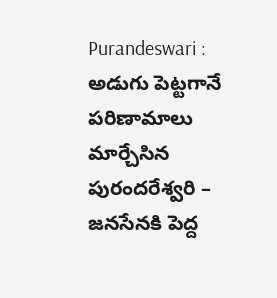Purandeswari : అడుగు పెట్టగానే పరిణామాలు మార్చేసిన పురందరేశ్వరి – జనసేనకి పెద్ద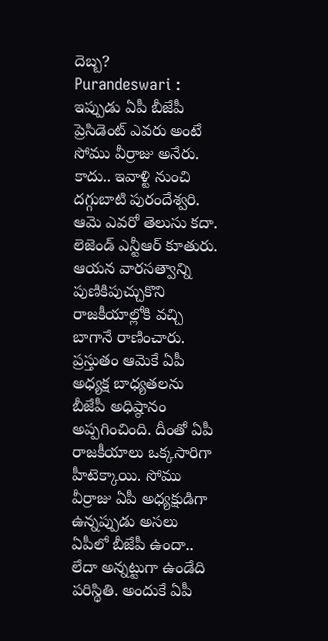దెబ్బ?
Purandeswari : ఇప్పుడు ఏపీ బీజేపీ ప్రెసిడెంట్ ఎవరు అంటే సోము వీర్రాజు అనేరు. కాదు.. ఇవాళ్టి నుంచి దగ్గుబాటి పురందేశ్వరి. ఆమె ఎవరో తెలుసు కదా. లెజెండ్ ఎన్టీఆర్ కూతురు. ఆయన వారసత్వాన్ని పుణికిపుచ్చుకొని రాజకీయాల్లోకి వచ్చి బాగానే రాణించారు. ప్రస్తుతం ఆమెకే ఏపీ అధ్యక్ష బాధ్యతలను బీజేపీ అధిష్ఠానం అప్పగించింది. దీంతో ఏపీ రాజకీయాలు ఒక్కసారిగా హీటెక్కాయి. సోము వీర్రాజు ఏపీ అధ్యక్షుడిగా ఉన్నప్పుడు అసలు ఏపీలో బీజేపీ ఉందా.. లేదా అన్నట్టుగా ఉండేది పరిస్థితి. అందుకే ఏపీ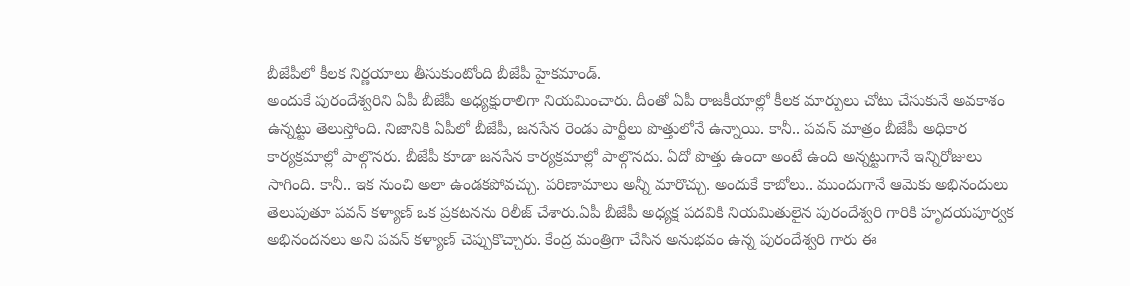బీజేపీలో కీలక నిర్ణయాలు తీసుకుంటోంది బీజేపీ హైకమాండ్.
అందుకే పురందేశ్వరిని ఏపీ బీజేపీ అధ్యక్షురాలిగా నియమించారు. దీంతో ఏపీ రాజకీయాల్లో కీలక మార్పులు చోటు చేసుకునే అవకాశం ఉన్నట్టు తెలుస్తోంది. నిజానికి ఏపీలో బీజేపీ, జనసేన రెండు పార్టీలు పొత్తులోనే ఉన్నాయి. కానీ.. పవన్ మాత్రం బీజేపీ అధికార కార్యక్రమాల్లో పాల్గొనరు. బీజేపీ కూడా జనసేన కార్యక్రమాల్లో పాల్గొనదు. ఏదో పొత్తు ఉందా అంటే ఉంది అన్నట్టుగానే ఇన్నిరోజులు సాగింది. కానీ.. ఇక నుంచి అలా ఉండకపోవచ్చు. పరిణామాలు అన్నీ మారొచ్చు. అందుకే కాబోలు.. ముందుగానే ఆమెకు అభినందులు తెలుపుతూ పవన్ కళ్యాణ్ ఒక ప్రకటనను రిలీజ్ చేశారు.ఏపీ బీజేపీ అధ్యక్ష పదవికి నియమితులైన పురందేశ్వరి గారికి హృదయపూర్వక అభినందనలు అని పవన్ కళ్యాణ్ చెప్పుకొచ్చారు. కేంద్ర మంత్రిగా చేసిన అనుభవం ఉన్న పురందేశ్వరి గారు ఈ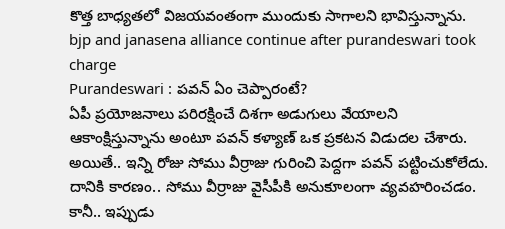కొత్త బాధ్యతలో విజయవంతంగా ముందుకు సాగాలని భావిస్తున్నాను.
bjp and janasena alliance continue after purandeswari took charge
Purandeswari : పవన్ ఏం చెప్పారంటే?
ఏపీ ప్రయోజనాలు పరిరక్షించే దిశగా అడుగులు వేయాలని ఆకాంక్షిస్తున్నాను అంటూ పవన్ కళ్యాణ్ ఒక ప్రకటన విడుదల చేశారు. అయితే.. ఇన్ని రోజు సోము వీర్రాజు గురించి పెద్దగా పవన్ పట్టించుకోలేదు. దానికి కారణం.. సోము వీర్రాజు వైసీపీకి అనుకూలంగా వ్యవహరించడం. కానీ.. ఇప్పుడు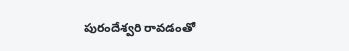పురందేశ్వరి రావడంతో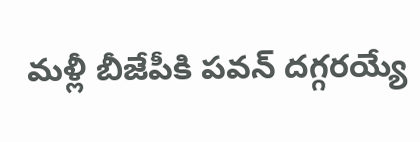మళ్లీ బీజేపీకి పవన్ దగ్గరయ్యే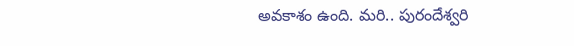అవకాశం ఉంది. మరి.. పురందేశ్వరి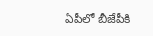ఏపీలో బీజేపీకి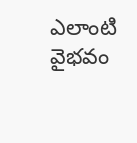ఎలాంటి వైభవం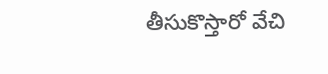తీసుకొస్తారో వేచి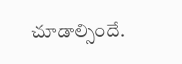చూడాల్సిందే.